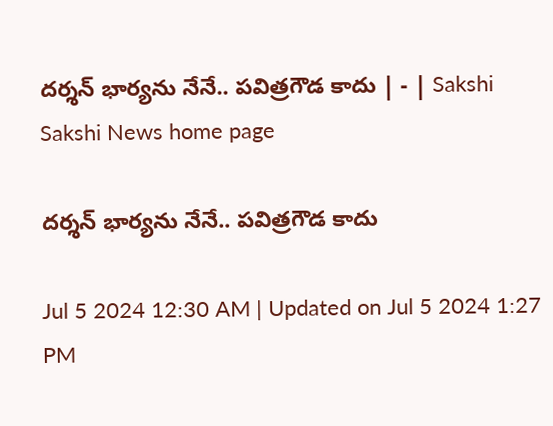దర్శన్‌ భార్యను నేనే.. పవిత్రగౌడ కాదు | - | Sakshi
Sakshi News home page

దర్శన్‌ భార్యను నేనే.. పవిత్రగౌడ కాదు

Jul 5 2024 12:30 AM | Updated on Jul 5 2024 1:27 PM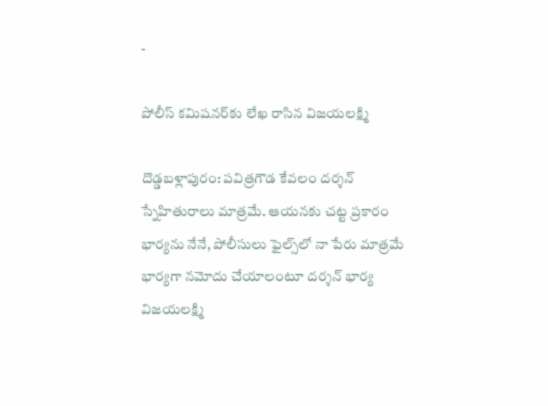-

పోలీస్‌ కమిషనర్‌కు లేఖ రాసిన విజయలక్ష్మి

దొడ్డబళ్లాపురం: పవిత్రగౌడ కేవలం దర్శన్‌ స్నేహితురాలు మాత్రమే. ఆయనకు చట్ట ప్రకారం భార్యను నేనే, పోలీసులు ఫైల్స్‌లో నా పేరు మాత్రమే భార్యగా నమోదు చేయాలంటూ దర్శన్‌ భార్య విజయలక్ష్మి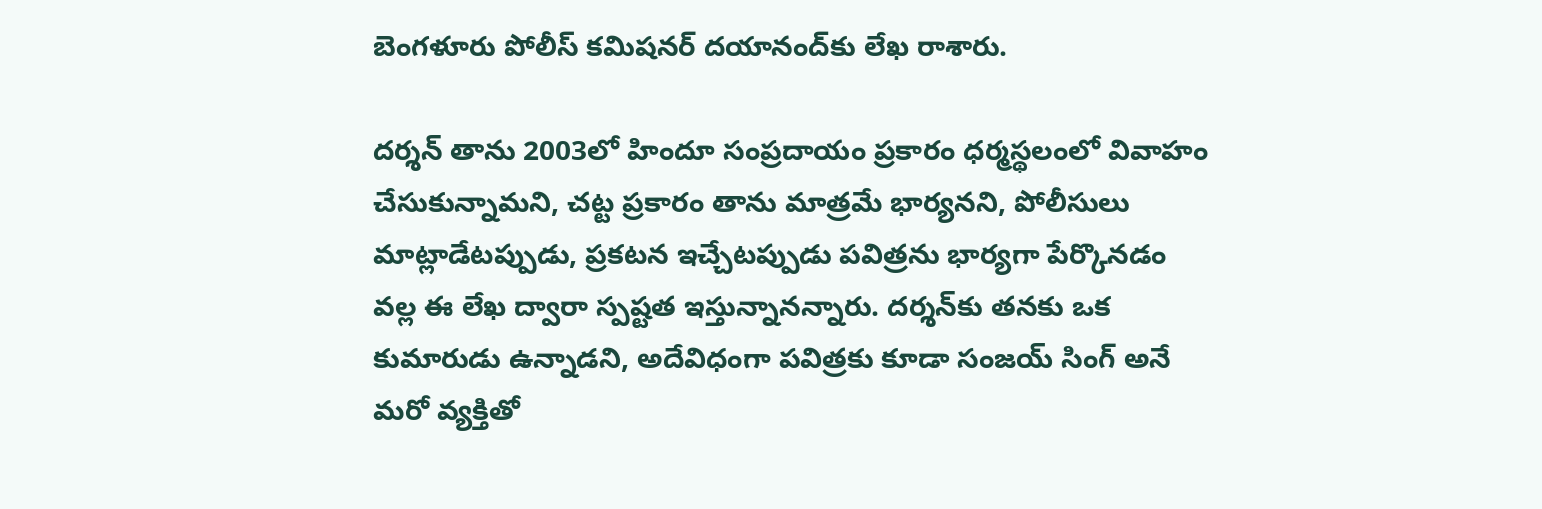బెంగళూరు పోలీస్‌ కమిషనర్‌ దయానంద్‌కు లేఖ రాశారు.

దర్శన్‌ తాను 2003లో హిందూ సంప్రదాయం ప్రకారం ధర్మస్థలంలో వివాహం చేసుకున్నామని, చట్ట ప్రకారం తాను మాత్రమే భార్యనని, పోలీసులు మాట్లాడేటప్పుడు, ప్రకటన ఇచ్చేటప్పుడు పవిత్రను భార్యగా పేర్కొనడం వల్ల ఈ లేఖ ద్వారా స్పష్టత ఇస్తున్నానన్నారు. దర్శన్‌కు తనకు ఒక కుమారుడు ఉన్నాడని, అదేవిధంగా పవిత్రకు కూడా సంజయ్‌ సింగ్‌ అనే మరో వ్యక్తితో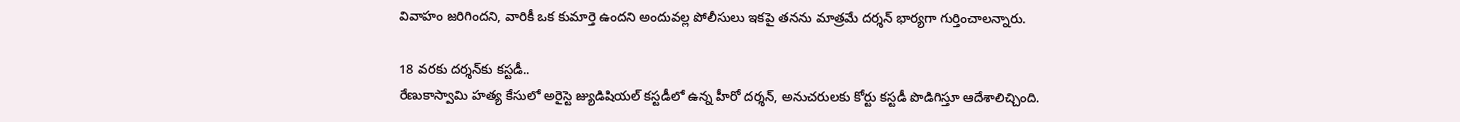వివాహం జరిగిందని, వారికీ ఒక కుమార్తె ఉందని అందువల్ల పోలీసులు ఇకపై తనను మాత్రమే దర్శన్‌ భార్యగా గుర్తించాలన్నారు.

18 వరకు దర్శన్‌కు కస్టడీ..
రేణుకాస్వామి హత్య కేసులో అరైస్టె జ్యుడిషియల్‌ కస్టడీలో ఉన్న హీరో దర్శన్‌, అనుచరులకు కోర్టు కస్టడీ పొడిగిస్తూ ఆదేశాలిచ్చింది.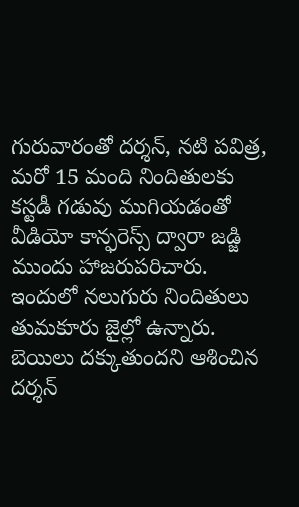గురువారంతో దర్శన్‌, నటి పవిత్ర, మరో 15 మంది నిందితులకు కస్టడీ గడువు ముగియడంతో వీడియో కాన్ఫరెస్స్‌ ద్వారా జడ్జి ముందు హాజరుపరిచారు. ఇందులో నలుగురు నిందితులు తుమకూరు జైల్లో ఉన్నారు. బెయిలు దక్కుతుందని ఆశించిన దర్శన్‌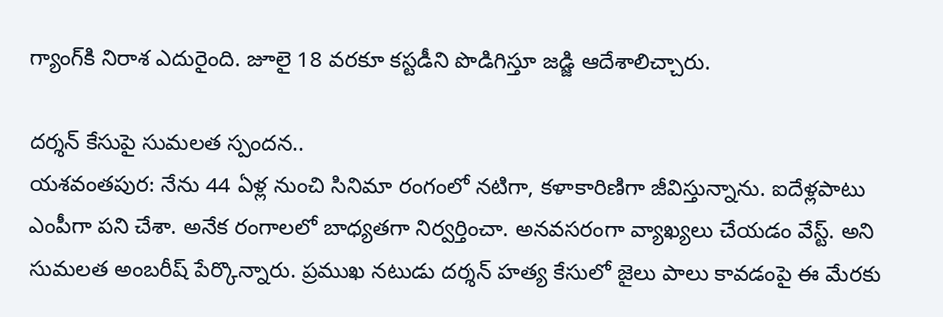గ్యాంగ్‌కి నిరాశ ఎదురైంది. జూలై 18 వరకూ కస్టడీని పొడిగిస్తూ జడ్జి ఆదేశాలిచ్చారు.

దర్శన్‌ కేసుపై సుమలత స్పందన..
యశవంతపుర: నేను 44 ఏళ్ల నుంచి సినిమా రంగంలో నటిగా, కళాకారిణిగా జీవిస్తున్నాను. ఐదేళ్లపాటు ఎంపీగా పని చేశా. అనేక రంగాలలో బాధ్యతగా నిర్వర్తించా. అనవసరంగా వ్యాఖ్యలు చేయడం వేస్ట్‌. అని సుమలత అంబరీష్‌ పేర్కొన్నారు. ప్రముఖ నటుడు దర్శన్‌ హత్య కేసులో జైలు పాలు కావడంపై ఈ మేరకు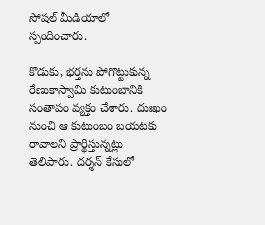సోషల్‌ మీడియాలో స్పందించారు.

కొడుకు, భర్తను పోగొట్టుకున్న రేణుకాస్వామి కుటుంబానికి సంతాపం వ్యక్తం చేశారు. దుఃఖం నుంచి ఆ కుటుంబం బయటకు రావాలని ప్రార్థిస్తున్నట్లు తెలిపారు. దర్శన్‌ కేసులో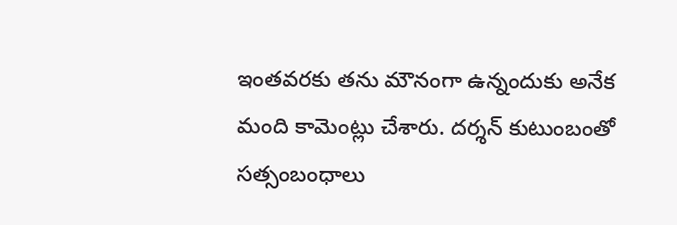ఇంతవరకు తను మౌనంగా ఉన్నందుకు అనేక మంది కామెంట్లు చేశారు. దర్శన్‌ కుటుంబంతో సత్సంబంధాలు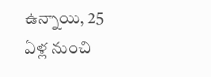ఉన్నాయి, 25 ఏళ్ల నుంచి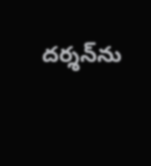దర్శన్‌ను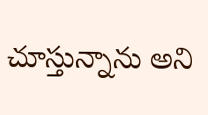చూస్తున్నాను అని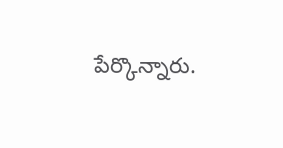పేర్కొన్నారు.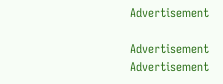Advertisement

Advertisement
Advertisement